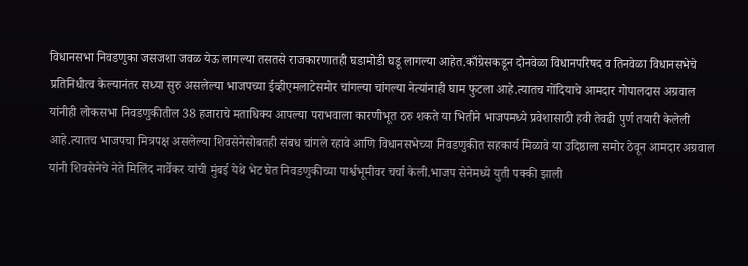विधानसभा निवडणुका जसजशा जवळ येऊ लागल्या तसतसे राजकारणातही घडामोडी घडू लागल्या आहेत.काँग्रेसकडून दोनवेळा विधानपरिषद व तिनवेळा विधानसभेचे प्रतिनिधीत्व केल्यानंतर सध्या सुरु असलेल्या भाजपच्या ईव्हीएमलाटेसमोर चांगल्या चांगल्या नेत्यांनाही घाम फुटला आहे.त्यातच गोंदियाचे आमदार गोपालदास अग्रवाल यांनीही लोकसभा निवडणुकीतील 38 हजाराचे मताधिक्य आपल्या पराभवाला कारणीभूत ठरु शकते या भितीने भाजपमध्ये प्रवेशासाठी हवी तेवढी पुर्ण तयारी केलेली आहे.त्यातच भाजपचा मित्रपक्ष असलेल्या शिवसेनेसोबतही संबध चांगले रहावे आणि विधानसभेच्या निवडणुकीत सहकार्य मिळावे या उदिष्ठाला समोर ठेवून आमदार अग्रवाल यांनी शिवसेनेचे नेते मिलिंद नार्वेकर यांची मुंबई येथे भेट घेत निवडणुकीच्या पार्श्वभूमीवर चर्चा केली.भाजप सेनेमध्ये युती पक्की झाली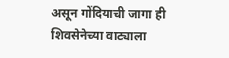असून गोंदियाची जागा ही शिवसेनेच्या वाट्याला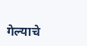गेल्याचे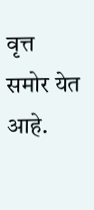वृत्त समोर येत आहे.